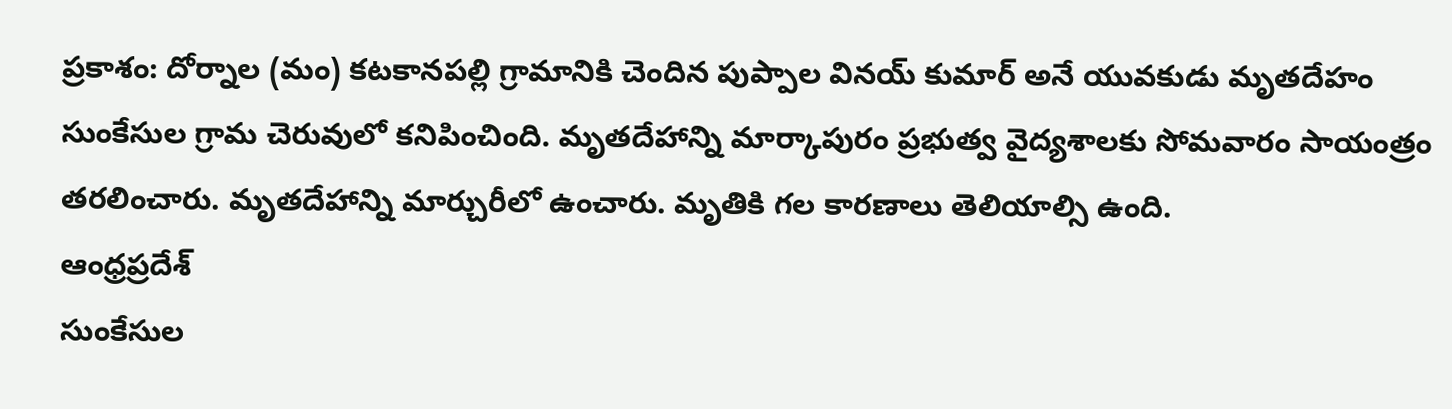ప్రకాశం: దోర్నాల (మం) కటకానపల్లి గ్రామానికి చెందిన పుప్పాల వినయ్ కుమార్ అనే యువకుడు మృతదేహం సుంకేసుల గ్రామ చెరువులో కనిపించింది. మృతదేహాన్ని మార్కాపురం ప్రభుత్వ వైద్యశాలకు సోమవారం సాయంత్రం తరలించారు. మృతదేహాన్ని మార్చురీలో ఉంచారు. మృతికి గల కారణాలు తెలియాల్సి ఉంది.
ఆంధ్రప్రదేశ్
సుంకేసుల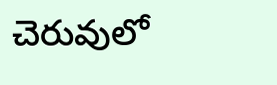చెరువులో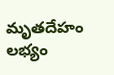మృతదేహం లభ్యం